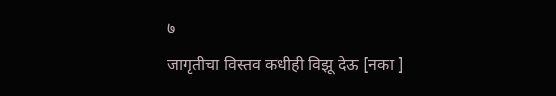७
जागृतीचा विस्तव कधीही विझू देऊ [नका ]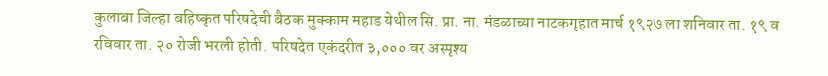कुलाबा जिल्हा बहिष्कृत परिषदेची बैठक मुक्काम महाड येथील सि. प्रा. ना. मंडळाच्या नाटकगृहात मार्च १९२७ ला शनिवार ता. १९ व रविवार ता. २० रोजी भरली होती. परिषदेत एकंदरीत ३,००० वर अस्पृश्य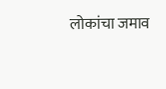लोकांचा जमाव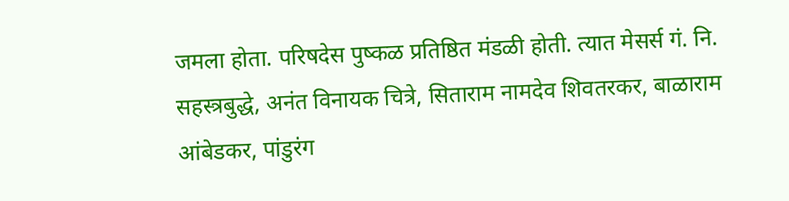जमला होता. परिषदेस पुष्कळ प्रतिष्ठित मंडळी होती. त्यात मेसर्स गं. नि. सहस्त्रबुद्धे, अनंत विनायक चित्रे, सिताराम नामदेव शिवतरकर, बाळाराम आंबेडकर, पांडुरंग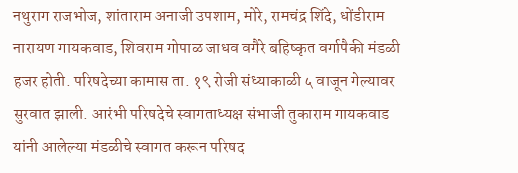नथुराग राजभोज, शांताराम अनाजी उपशाम, मोरे, रामचंद्र शिंदे, धोंडीराम नारायण गायकवाड, शिवराम गोपाळ जाधव वगैरे बहिष्कृत वर्गापैकी मंडळी हजर होती. परिषदेच्या कामास ता. १९ रोजी संध्याकाळी ५ वाजून गेल्यावर सुरवात झाली. आरंभी परिषदेचे स्वागताध्यक्ष संभाजी तुकाराम गायकवाड यांनी आलेल्या मंडळीचे स्वागत करून परिषद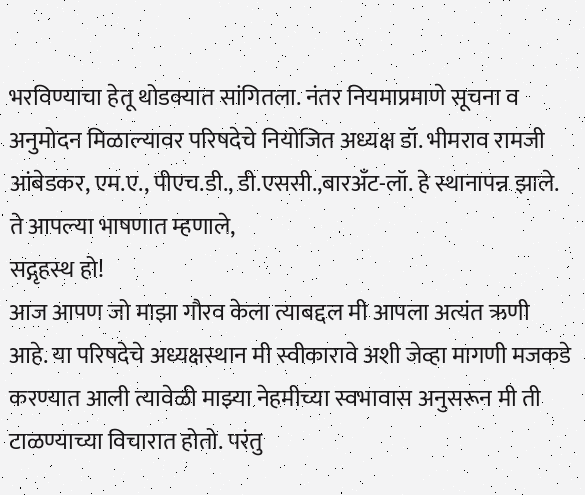भरविण्याचा हेतू थोडक्यात सांगितला. नंतर नियमाप्रमाणे सूचना व अनुमोदन मिळाल्यावर परिषदेचे नियोजित अध्यक्ष डॉ. भीमराव रामजी आंबेडकर, एम.ए., पीएच.डी., डी.एससी.,बारअँट-लॉ. हे स्थानापन्न झाले. ते आपल्या भाषणात म्हणाले,
सद्गृहस्थ हो!
आज आपण जो माझा गौरव केला त्याबद्दल मी आपला अत्यंत ऋणी
आहे. या परिषदेचे अध्यक्षस्थान मी स्वीकारावे अशी जेव्हा मागणी मजकडे करण्यात आली त्यावेळी माझ्या नेहमीच्या स्वभावास अनुसरून मी ती टाळण्याच्या विचारात होतो. परंतु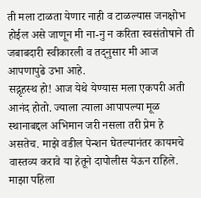ती मला टाळता येणार नाही व टाळल्यास जनक्षोभ होईल असे जाणून मी ना-नु न करिता स्वसंतोषाने ती जबाबदारी स्वीकारली व तद्नुसार मी आज आपणापुढे उभा आहे.
सद्गृहस्थ हो! आज येथे येण्यास मला एकपरी अती आनंद होतो. ज्याला त्याला आपापल्या मूळ स्थानाबद्दल अभिमान जरी नसला तरी प्रेम हे असतेच. माझे वडील पेन्शन घेतल्यानंतर कायमचे वास्तव्य करावे या हेतूने दापोलीस येऊन राहिले. माझा पहिला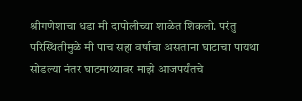श्रीगणेशाचा धडा मी दापोलीच्या शाळेत शिकलो. परंतु परिस्थितीमुळे मी पाच सहा वर्षाचा असताना घाटाचा पायथा सोडल्या नंतर घाटमाथ्यावर माझे आजपर्यंतचे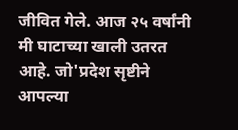जीवित गेले. आज २५ वर्षांनी मी घाटाच्या खाली उतरत आहे. जो'प्रदेश सृष्टीने आपल्या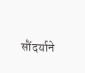सौंदर्याने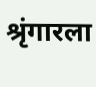श्रृंगारला